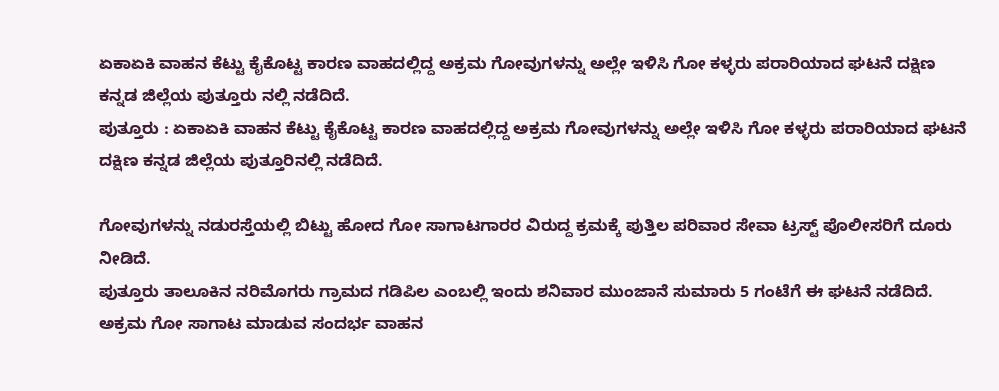ಏಕಾಏಕಿ ವಾಹನ ಕೆಟ್ಟು ಕೈಕೊಟ್ಟ ಕಾರಣ ವಾಹದಲ್ಲಿದ್ದ ಅಕ್ರಮ ಗೋವುಗಳನ್ನು ಅಲ್ಲೇ ಇಳಿಸಿ ಗೋ ಕಳ್ಳರು ಪರಾರಿಯಾದ ಘಟನೆ ದಕ್ಷಿಣ ಕನ್ನಡ ಜಿಲ್ಲೆಯ ಪುತ್ತೂರು ನಲ್ಲಿ ನಡೆದಿದೆ.
ಪುತ್ತೂರು : ಏಕಾಏಕಿ ವಾಹನ ಕೆಟ್ಟು ಕೈಕೊಟ್ಟ ಕಾರಣ ವಾಹದಲ್ಲಿದ್ದ ಅಕ್ರಮ ಗೋವುಗಳನ್ನು ಅಲ್ಲೇ ಇಳಿಸಿ ಗೋ ಕಳ್ಳರು ಪರಾರಿಯಾದ ಘಟನೆ ದಕ್ಷಿಣ ಕನ್ನಡ ಜಿಲ್ಲೆಯ ಪುತ್ತೂರಿನಲ್ಲಿ ನಡೆದಿದೆ.

ಗೋವುಗಳನ್ನು ನಡುರಸ್ತೆಯಲ್ಲಿ ಬಿಟ್ಟು ಹೋದ ಗೋ ಸಾಗಾಟಗಾರರ ವಿರುದ್ದ ಕ್ರಮಕ್ಕೆ ಪುತ್ತಿಲ ಪರಿವಾರ ಸೇವಾ ಟ್ರಸ್ಟ್ ಪೊಲೀಸರಿಗೆ ದೂರು ನೀಡಿದೆ.
ಪುತ್ತೂರು ತಾಲೂಕಿನ ನರಿಮೊಗರು ಗ್ರಾಮದ ಗಡಿಪಿಲ ಎಂಬಲ್ಲಿ ಇಂದು ಶನಿವಾರ ಮುಂಜಾನೆ ಸುಮಾರು 5 ಗಂಟೆಗೆ ಈ ಘಟನೆ ನಡೆದಿದೆ. ಅಕ್ರಮ ಗೋ ಸಾಗಾಟ ಮಾಡುವ ಸಂದರ್ಭ ವಾಹನ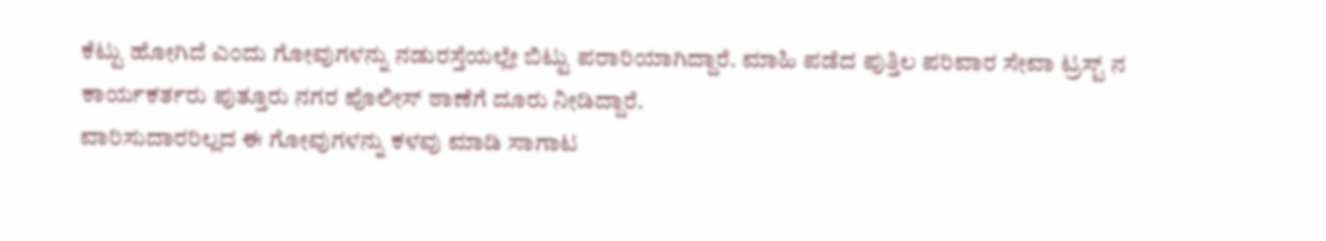ಕೆಟ್ಟು ಹೋಗಿದೆ ಎಂದು ಗೋವುಗಳನ್ನು ನಡುರಸ್ತೆಯಲ್ಲೇ ಬಿಟ್ಟು ಪರಾರಿಯಾಗಿದ್ದಾರೆ. ಮಾಹಿ ಪಡೆದ ಪುತ್ತಿಲ ಪರಿವಾರ ಸೇವಾ ಟ್ರಸ್ಟ್ ನ ಕಾರ್ಯಕರ್ತರು ಪುತ್ತೂರು ನಗರ ಪೊಲೀಸ್ ಠಾಣೆಗೆ ದೂರು ನೀಡಿದ್ದಾರೆ.
ವಾರಿಸುದಾರರಿಲ್ಲದ ಈ ಗೋವುಗಳನ್ನು ಕಳವು ಮಾಡಿ ಸಾಗಾಟ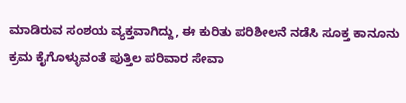ಮಾಡಿರುವ ಸಂಶಯ ವ್ಯಕ್ತವಾಗಿದ್ದು, ಈ ಕುರಿತು ಪರಿಶೀಲನೆ ನಡೆಸಿ ಸೂಕ್ತ ಕಾನೂನು ಕ್ರಮ ಕೈಗೊಳ್ಳುವಂತೆ ಪುತ್ತಿಲ ಪರಿವಾರ ಸೇವಾ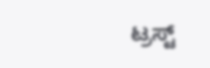ಟ್ರಸ್ಟ್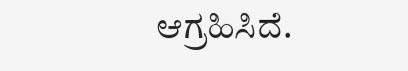ಆಗ್ರಹಿಸಿದೆ.